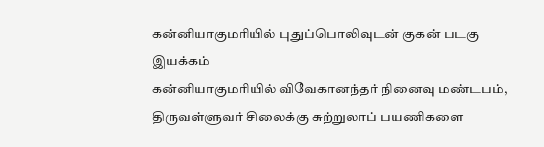கன்னியாகுமரியில் புதுப்பொலிவுடன் குகன் படகு இயக்கம்
கன்னியாகுமரியில் விவேகானந்தர் நினைவு மண்டபம், திருவள்ளுவர் சிலைக்கு சுற்றுலாப் பயணிகளை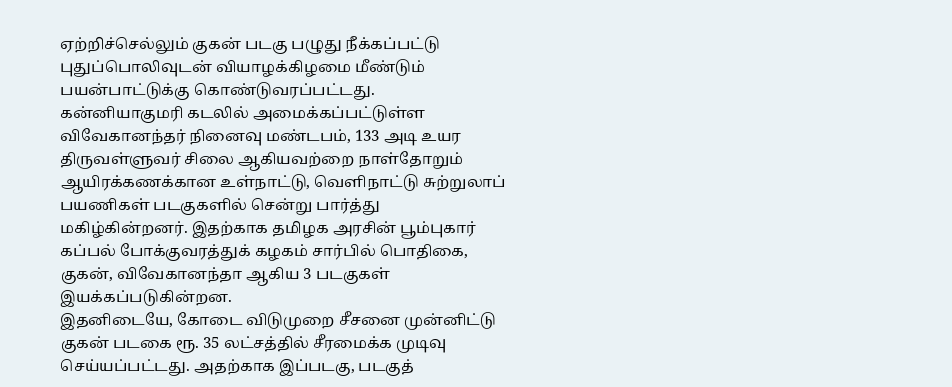ஏற்றிச்செல்லும் குகன் படகு பழுது நீக்கப்பட்டு புதுப்பொலிவுடன் வியாழக்கிழமை மீண்டும் பயன்பாட்டுக்கு கொண்டுவரப்பட்டது.
கன்னியாகுமரி கடலில் அமைக்கப்பட்டுள்ள விவேகானந்தர் நினைவு மண்டபம், 133 அடி உயர திருவள்ளுவர் சிலை ஆகியவற்றை நாள்தோறும் ஆயிரக்கணக்கான உள்நாட்டு, வெளிநாட்டு சுற்றுலாப் பயணிகள் படகுகளில் சென்று பார்த்து மகிழ்கின்றனர். இதற்காக தமிழக அரசின் பூம்புகார் கப்பல் போக்குவரத்துக் கழகம் சார்பில் பொதிகை, குகன், விவேகானந்தா ஆகிய 3 படகுகள் இயக்கப்படுகின்றன.
இதனிடையே, கோடை விடுமுறை சீசனை முன்னிட்டு குகன் படகை ரூ. 35 லட்சத்தில் சீரமைக்க முடிவு செய்யப்பட்டது. அதற்காக இப்படகு, படகுத்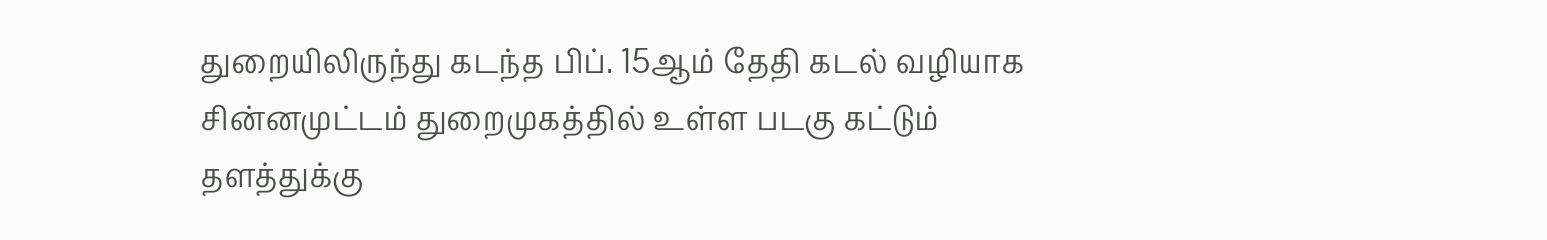துறையிலிருந்து கடந்த பிப். 15ஆம் தேதி கடல் வழியாக சின்னமுட்டம் துறைமுகத்தில் உள்ள படகு கட்டும் தளத்துக்கு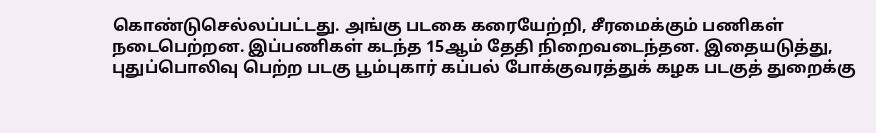கொண்டுசெல்லப்பட்டது. அங்கு படகை கரையேற்றி, சீரமைக்கும் பணிகள் நடைபெற்றன. இப்பணிகள் கடந்த 15ஆம் தேதி நிறைவடைந்தன. இதையடுத்து, புதுப்பொலிவு பெற்ற படகு பூம்புகார் கப்பல் போக்குவரத்துக் கழக படகுத் துறைக்கு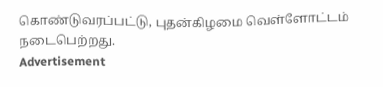கொண்டுவரப்பட்டு, புதன்கிழமை வெள்ளோட்டம் நடைபெற்றது.
Advertisement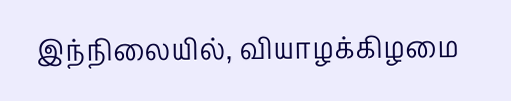இந்நிலையில், வியாழக்கிழமை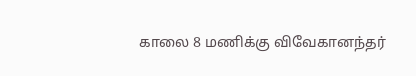காலை 8 மணிக்கு விவேகானந்தர்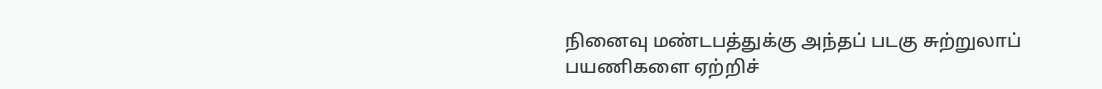நினைவு மண்டபத்துக்கு அந்தப் படகு சுற்றுலாப் பயணிகளை ஏற்றிச்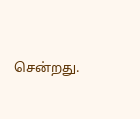சென்றது.